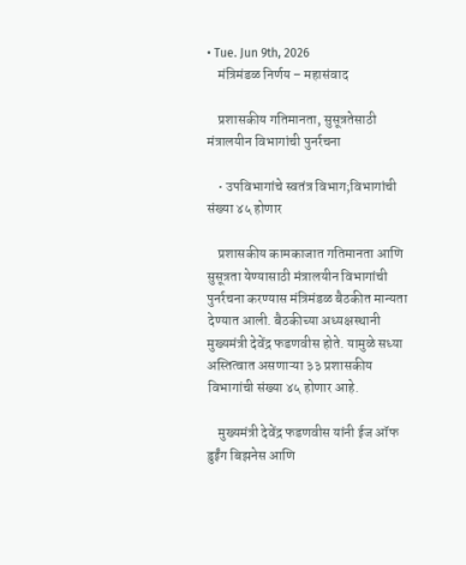• Tue. Jun 9th, 2026
    मंत्रिमंडळ निर्णय – महासंवाद

    प्रशासकीय गतिमानता, सुसूत्रतेसाठी मंत्रालयीन विभागांची पुनर्रचना

    • उपविभागांचे स्वतंत्र विभाग;विभागांची संख्या ४५ होणार

    प्रशासकीय कामकाजात गतिमानता आणि सुसूत्रता येण्यासाठी मंत्रालयीन विभागांची पुनर्रचना करण्यास मंत्रिमंडळ बैठकीत मान्यता देण्यात आली. बैठकीच्या अध्यक्षस्थानी मुख्यमंत्री देवेंद्र फडणवीस होते. यामुळे सध्या अस्तित्वात असणाऱ्या ३३ प्रशासकीय विभागांची संख्या ४५ होणार आहे.

    मुख्यमंत्री देवेंद्र फडणवीस यांनी ईज ऑफ डुईंग बिझनेस आणि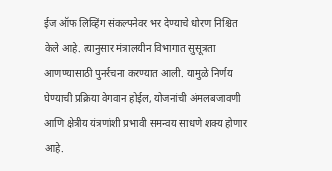ईज ऑफ लिव्हिंग संकल्पनेवर भर देण्याचे धोरण निश्चित केले आहे. त्यानुसार मंत्रालयीन विभागात सुसूत्रता आणण्यासाठी पुनर्रचना करण्यात आली. यामुळे निर्णय घेण्याची प्रक्रिया वेगवान होईल, योजनांची अंमलबजावणी आणि क्षेत्रीय यंत्रणांशी प्रभावी समन्वय साधणे शक्य होणार आहे.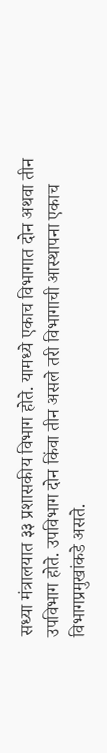सध्या मंत्रालयात ३३ प्रशासकीय विभाग होते. यामध्ये एकाच विभागात दोन अथवा तीन उपविभाग होते. उपविभाग दोन किंवा तीन असले तरी विभागाची आस्थापना एकाच विभागप्रमुखांकडे असते.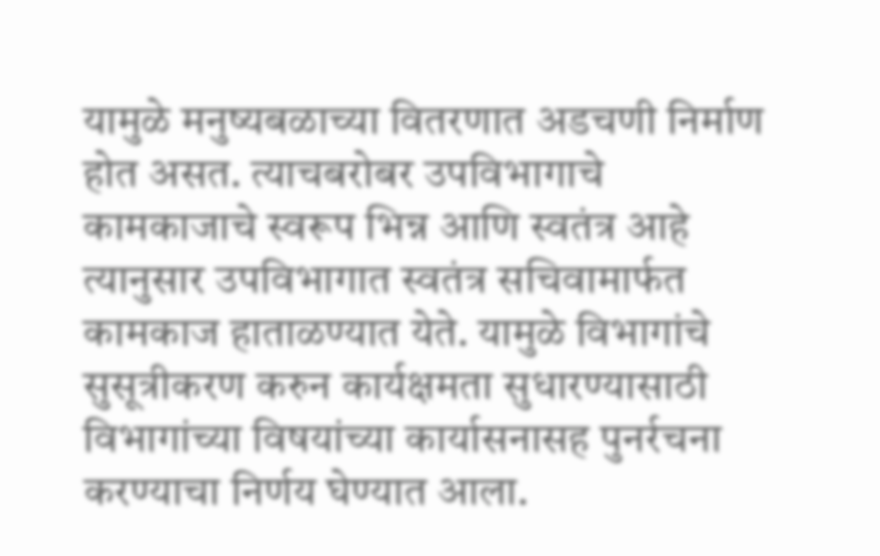यामुळे मनुष्यबळाच्या वितरणात अडचणी निर्माण होत असत. त्याचबरोबर उपविभागाचे कामकाजाचे स्वरूप भिन्न आणि स्वतंत्र आहे त्यानुसार उपविभागात स्वतंत्र सचिवामार्फत कामकाज हाताळण्यात येते. यामुळे विभागांचे सुसूत्रीकरण करुन कार्यक्षमता सुधारण्यासाठी विभागांच्या विषयांच्या कार्यासनासह पुनर्रचना करण्याचा निर्णय घेण्यात आला.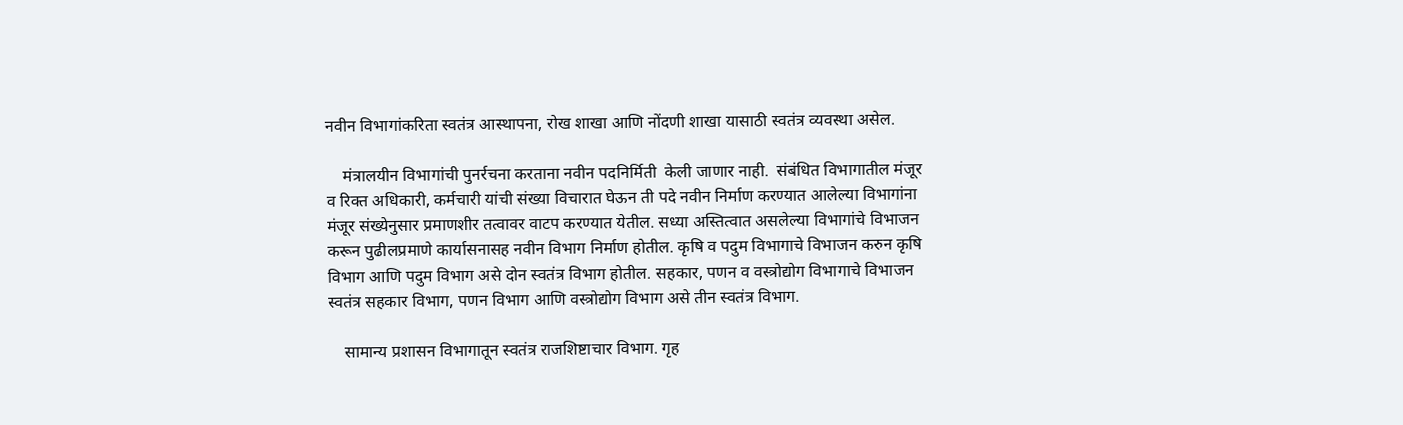नवीन विभागांकरिता स्वतंत्र आस्थापना, रोख शाखा आणि नोंदणी शाखा यासाठी स्वतंत्र व्यवस्था असेल.

    मंत्रालयीन विभागांची पुनर्रचना करताना नवीन पदनिर्मिती  केली जाणार नाही.  संबंधित विभागातील मंजूर व रिक्त अधिकारी, कर्मचारी यांची संख्या विचारात घेऊन ती पदे नवीन निर्माण करण्यात आलेल्या विभागांना मंजूर संख्येनुसार प्रमाणशीर तत्वावर वाटप करण्यात येतील. सध्या अस्तित्वात असलेल्या विभागांचे विभाजन करून पुढीलप्रमाणे कार्यासनासह नवीन विभाग निर्माण होतील. कृषि व पदुम विभागाचे विभाजन करुन कृषि विभाग आणि पदुम विभाग असे दोन स्वतंत्र विभाग होतील. सहकार, पणन व वस्त्रोद्योग विभागाचे विभाजन स्वतंत्र सहकार विभाग, पणन विभाग आणि वस्त्रोद्योग विभाग असे तीन स्वतंत्र विभाग.

    सामान्य प्रशासन विभागातून स्वतंत्र राजशिष्टाचार विभाग. गृह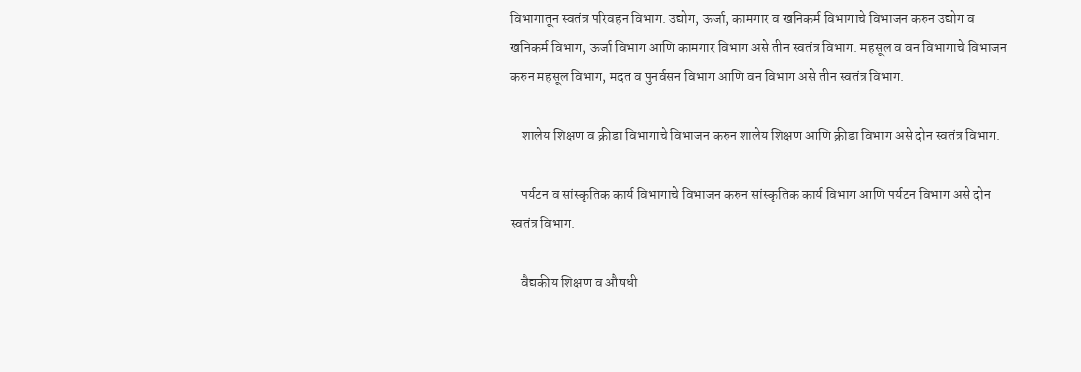विभागातून स्वतंत्र परिवहन विभाग. उद्योग, ऊर्जा, कामगार व खनिकर्म विभागाचे विभाजन करुन उद्योग व खनिकर्म विभाग, ऊर्जा विभाग आणि कामगार विभाग असे तीन स्वतंत्र विभाग. महसूल व वन विभागाचे विभाजन करुन महसूल विभाग, मदत व पुनर्वसन विभाग आणि वन विभाग असे तीन स्वतंत्र विभाग.

    शालेय शिक्षण व क्रीडा विभागाचे विभाजन करुन शालेय शिक्षण आणि क्रीडा विभाग असे दोन स्वतंत्र विभाग.

    पर्यटन व सांस्कृतिक कार्य विभागाचे विभाजन करुन सांस्कृतिक कार्य विभाग आणि पर्यटन विभाग असे दोन स्वतंत्र विभाग.

    वैद्यकीय शिक्षण व औषधी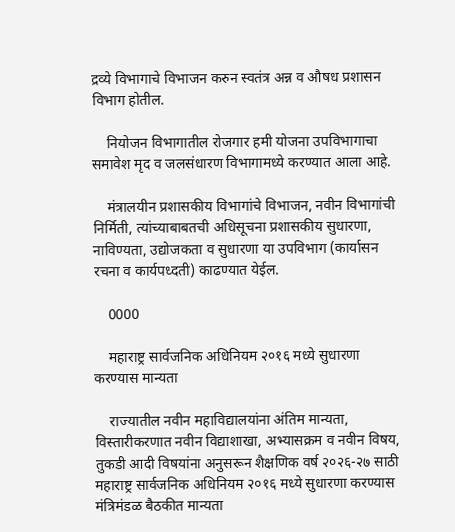द्रव्ये विभागाचे विभाजन करुन स्वतंत्र अन्न व औषध प्रशासन विभाग होतील.

    नियोजन विभागातील रोजगार हमी योजना उपविभागाचा समावेश मृद व जलसंधारण विभागामध्ये करण्यात आला आहे.

    मंत्रालयीन प्रशासकीय विभागांचे विभाजन, नवीन विभागांची निर्मिती, त्यांच्याबाबतची अधिसूचना प्रशासकीय सुधारणा, नाविण्यता, उद्योजकता व सुधारणा या उपविभाग (कार्यासन रचना व कार्यपध्दती) काढण्यात येईल.

    0000

    महाराष्ट्र सार्वजनिक अधिनियम २०१६ मध्ये सुधारणा करण्यास मान्यता

    राज्यातील नवीन महाविद्यालयांना अंतिम मान्यता, विस्तारीकरणात नवीन विद्याशाखा, अभ्यासक्रम व नवीन विषय, तुकडी आदी विषयांना अनुसरून शैक्षणिक वर्ष २०२६-२७ साठी महाराष्ट्र सार्वजनिक अधिनियम २०१६ मध्ये सुधारणा करण्यास मंत्रिमंडळ बैठकीत मान्यता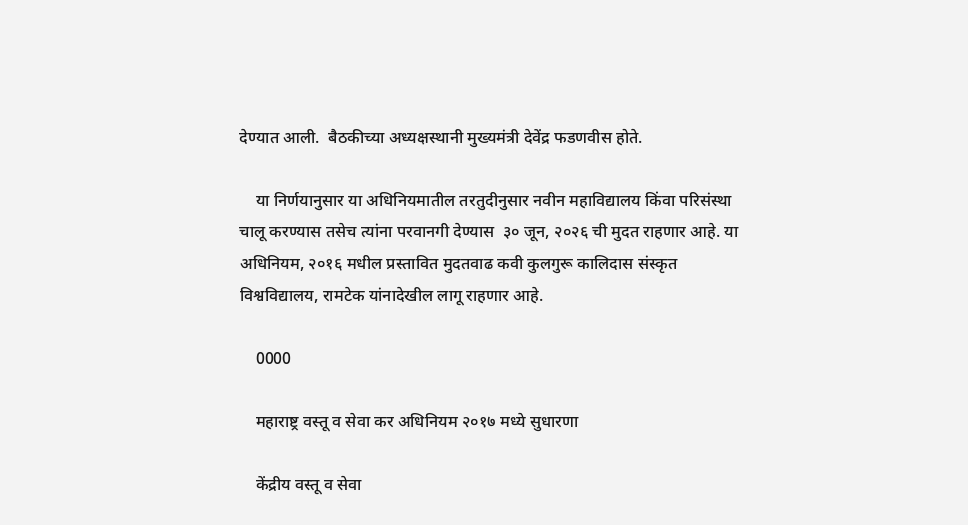देण्यात आली.  बैठकीच्या अध्यक्षस्थानी मुख्यमंत्री देवेंद्र फडणवीस होते.

    या निर्णयानुसार या अधिनियमातील तरतुदीनुसार नवीन महाविद्यालय किंवा परिसंस्था चालू करण्यास तसेच त्यांना परवानगी देण्यास  ३० जून, २०२६ ची मुदत राहणार आहे. या अधिनियम, २०१६ मधील प्रस्तावित मुदतवाढ कवी कुलगुरू कालिदास संस्कृत विश्वविद्यालय, रामटेक यांनादेखील लागू राहणार आहे.

    0000

    महाराष्ट्र वस्तू व सेवा कर अधिनियम २०१७ मध्ये सुधारणा

    केंद्रीय वस्तू व सेवा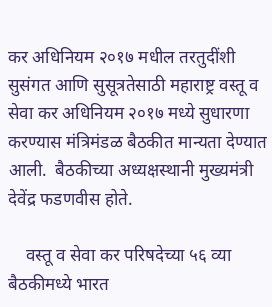कर अधिनियम २०१७ मधील तरतुदींशी सुसंगत आणि सुसूत्रतेसाठी महाराष्ट्र वस्तू व सेवा कर अधिनियम २०१७ मध्ये सुधारणा करण्यास मंत्रिमंडळ बैठकीत मान्यता देण्यात आली.  बैठकीच्या अध्यक्षस्थानी मुख्यमंत्री देवेंद्र फडणवीस होते.

    वस्तू व सेवा कर परिषदेच्या ५६ व्या बैठकीमध्ये भारत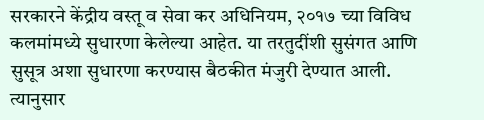सरकारने केंद्रीय वस्तू व सेवा कर अधिनियम, २०१७ च्या विविध कलमांमध्ये सुधारणा केलेल्या आहेत. या तरतुदींशी सुसंगत आणि सुसूत्र अशा सुधारणा करण्यास बैठकीत मंजुरी देण्यात आली. त्यानुसार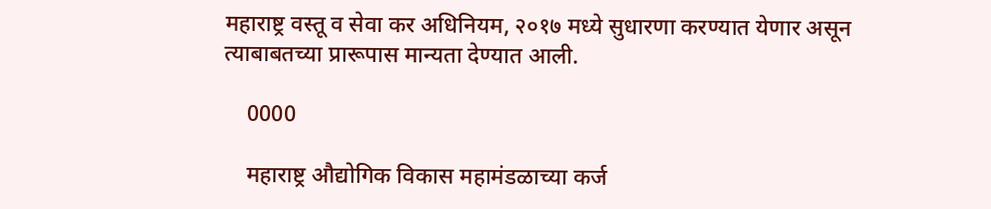महाराष्ट्र वस्तू व सेवा कर अधिनियम, २०१७ मध्ये सुधारणा करण्यात येणार असून त्याबाबतच्या प्रारूपास मान्यता देण्यात आली.

    0000

    महाराष्ट्र औद्योगिक विकास महामंडळाच्या कर्ज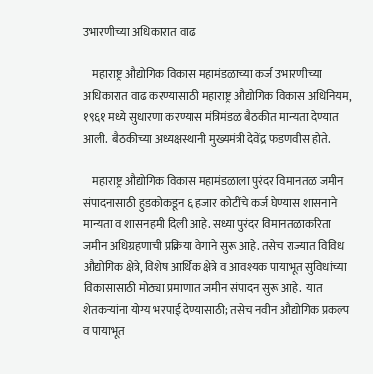उभारणीच्या अधिकारात वाढ

    महाराष्ट्र औद्योगिक विकास महामंडळाच्या कर्ज उभारणीच्या अधिकारात वाढ करण्यासाठी महाराष्ट्र औद्योगिक विकास अधिनियम, १९६१ मध्ये सुधारणा करण्यास मंत्रिमंडळ बैठकीत मान्यता देण्यात आली.  बैठकीच्या अध्यक्षस्थानी मुख्यमंत्री देवेंद्र फडणवीस होते.

    महाराष्ट्र औद्योगिक विकास महामंडळाला पुरंदर विमानतळ जमीन संपादनासाठी हुडकोकडून ६ हजार कोटींचे कर्ज घेण्यास शासनाने मान्यता व शासनहमी दिली आहे. सध्या पुरंदर विमानतळाकरिता जमीन अधिग्रहणाची प्रक्रिया वेगाने सुरू आहे. तसेच राज्यात विविध औद्योगिक क्षेत्रे, विशेष आर्थिक क्षेत्रे व आवश्यक पायाभूत सुविधांच्या विकासासाठी मोठ्या प्रमाणात जमीन संपादन सुरू आहे.  यात शेतकऱ्यांना योग्य भरपाई देण्यासाठी; तसेच नवीन औद्योगिक प्रकल्प व पायाभूत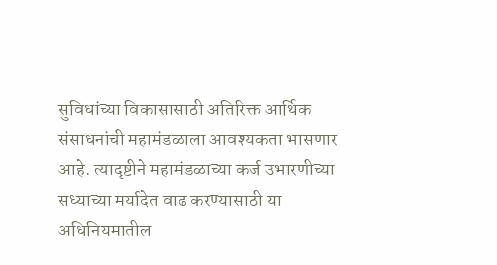सुविधांच्या विकासासाठी अतिरिक्त आर्थिक संसाधनांची महामंडळाला आवश्यकता भासणार आहे. त्यादृष्टीने महामंडळाच्या कर्ज उभारणीच्या सध्याच्या मर्यादेत वाढ करण्यासाठी या अधिनियमातील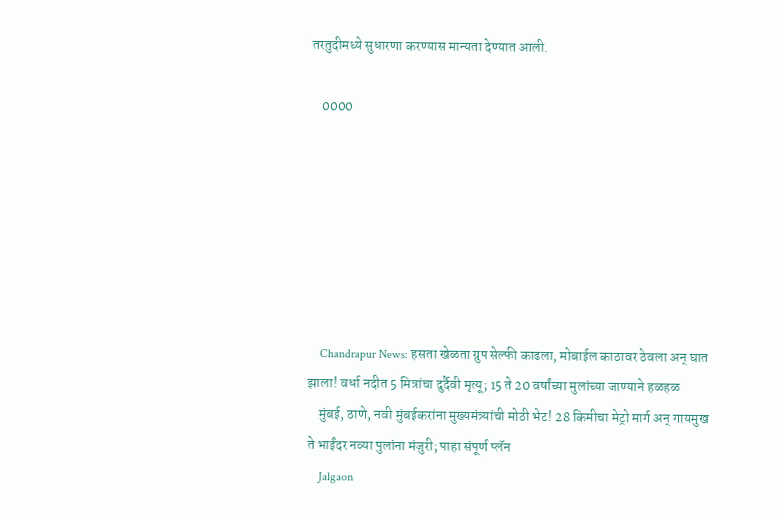तरतुदीमध्ये सुधारणा करण्यास मान्यता देण्यात आली.

    0000







    Chandrapur News: हसता खेळता ग्रुप सेल्फी काढला, मोबाईल काठावर ठेवला अन् घात झाला! वर्धा नदीत 5 मित्रांचा दुर्दैवी मृत्यू; 15 ते 20 वर्षांच्या मुलांच्या जाण्याने हळहळ
    मुंबई, ठाणे, नवी मुंबईकरांना मुख्यमंत्र्यांची मोठी भेट! 28 किमीचा मेट्रो मार्ग अन् गायमुख ते भाईंदर नव्या पुलांना मंजुरी; पाहा संपूर्ण प्लॅन
    Jalgaon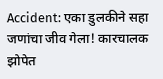Accident: एका डुलकीने सहा जणांचा जीव गेला! कारचालक झोपेत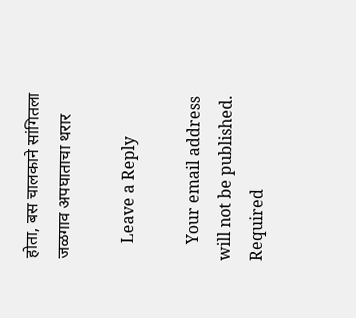होता, बस चालकाने सांगितला जळगाव अपघाताचा थरार

    Leave a Reply

    Your email address will not be published. Required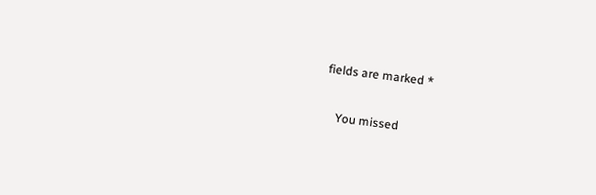fields are marked *

    You missed